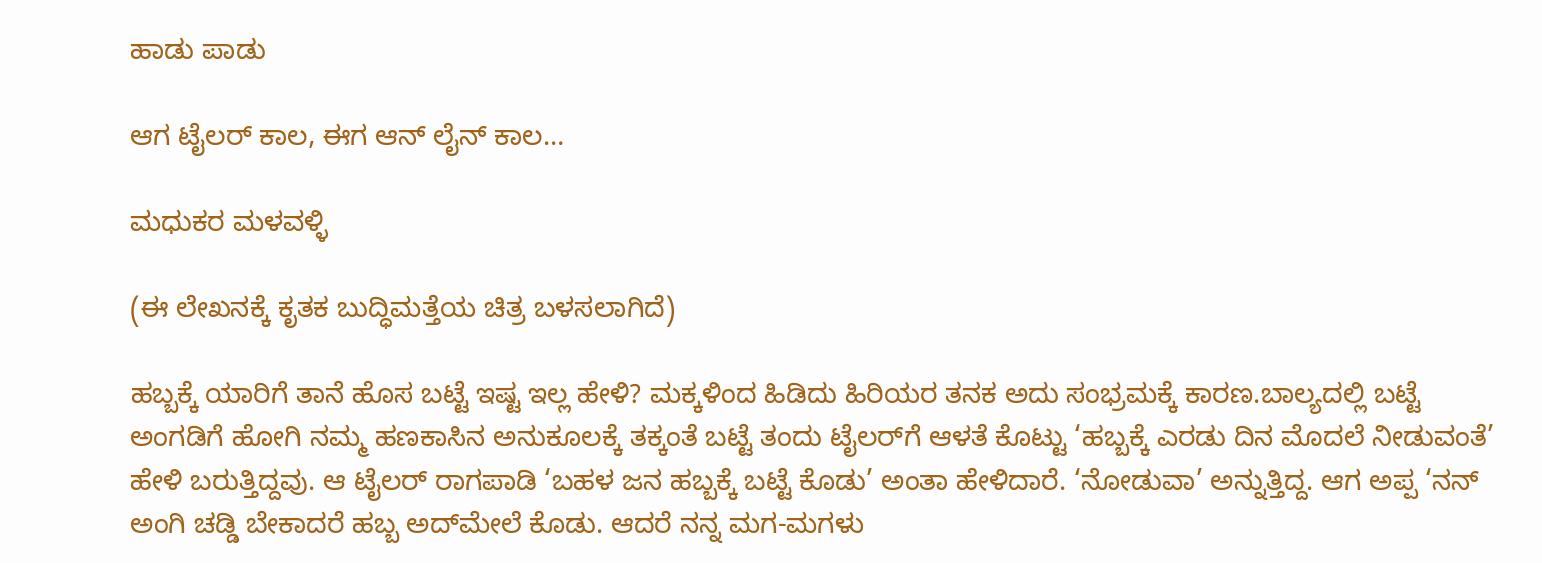ಹಾಡು ಪಾಡು

ಆಗ ಟೈಲರ್ ಕಾಲ, ಈಗ ಆನ್ ಲೈನ್ ಕಾಲ…

ಮಧುಕರ ಮಳವಳ್ಳಿ

(ಈ ಲೇಖನಕ್ಕೆ ಕೃತಕ ಬುದ್ಧಿಮತ್ತೆಯ ಚಿತ್ರ ಬಳಸಲಾಗಿದೆ)

ಹಬ್ಬಕ್ಕೆ ಯಾರಿಗೆ ತಾನೆ ಹೊಸ ಬಟ್ಟೆ ಇಷ್ಟ ಇಲ್ಲ ಹೇಳಿ? ಮಕ್ಕಳಿಂದ ಹಿಡಿದು ಹಿರಿಯರ ತನಕ ಅದು ಸಂಭ್ರಮಕ್ಕೆ ಕಾರಣ.ಬಾಲ್ಯದಲ್ಲಿ ಬಟ್ಟೆ ಅಂಗಡಿಗೆ ಹೋಗಿ ನಮ್ಮ ಹಣಕಾಸಿನ ಅನುಕೂಲಕ್ಕೆ ತಕ್ಕಂತೆ ಬಟ್ಟೆ ತಂದು ಟೈಲರ್‌ಗೆ ಆಳತೆ ಕೊಟ್ಟು ‘ಹಬ್ಬಕ್ಕೆ ಎರಡು ದಿನ ಮೊದಲೆ ನೀಡುವಂತೆ’ ಹೇಳಿ ಬರುತ್ತಿದ್ದವು. ಆ ಟೈಲರ್ ರಾಗಪಾಡಿ ‘ಬಹಳ ಜನ ಹಬ್ಬಕ್ಕೆ ಬಟ್ಟೆ ಕೊಡು’ ಅಂತಾ ಹೇಳಿದಾರೆ. ‘ನೋಡುವಾ’ ಅನ್ನುತ್ತಿದ್ದ. ಆಗ ಅಪ್ಪ ‘ನನ್ ಅಂಗಿ ಚಡ್ಡಿ ಬೇಕಾದರೆ ಹಬ್ಬ ಅದ್‌ಮೇಲೆ ಕೊಡು. ಆದರೆ ನನ್ನ ಮಗ-ಮಗಳು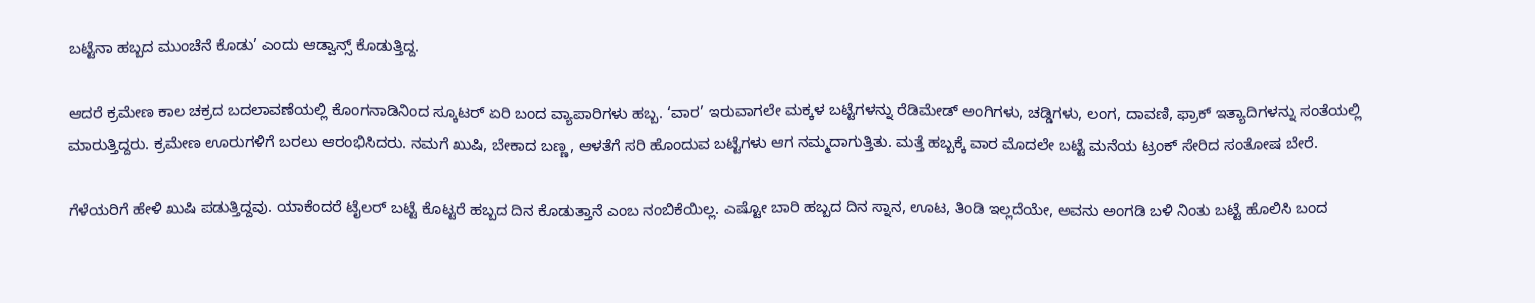ಬಟ್ಟೆನಾ ಹಬ್ಬದ ಮುಂಚೆನೆ ಕೊಡು’ ಎಂದು ಆಡ್ವಾನ್ಸ್ ಕೊಡುತ್ತಿದ್ದ.

ಆದರೆ ಕ್ರಮೇಣ ಕಾಲ ಚಕ್ರದ ಬದಲಾವಣೆಯಲ್ಲಿ ಕೊಂಗನಾಡಿನಿಂದ ಸ್ಕೂಟರ್ ಏರಿ ಬಂದ ವ್ಯಾಪಾರಿಗಳು ಹಬ್ಬ. ‘ವಾರ’ ಇರುವಾಗಲೇ ಮಕ್ಕಳ ಬಟ್ಟೆಗಳನ್ನು ರೆಡಿಮೇಡ್ ಅಂಗಿಗಳು, ಚಡ್ಡಿಗಳು, ಲಂಗ, ದಾವಣಿ, ಫ್ರಾಕ್ ಇತ್ಯಾದಿಗಳನ್ನು ಸಂತೆಯಲ್ಲಿ ಮಾರುತ್ತಿದ್ದರು. ಕ್ರಮೇಣ ಊರುಗಳಿಗೆ ಬರಲು ಆರಂಭಿಸಿದರು. ನಮಗೆ ಖುಷಿ, ಬೇಕಾದ ಬಣ್ಣ, ಆಳತೆಗೆ ಸರಿ ಹೊಂದುವ ಬಟ್ಟೆಗಳು ಆಗ ನಮ್ಮದಾಗುತ್ತಿತು. ಮತ್ತೆ ಹಬ್ಬಕ್ಕೆ ವಾರ ಮೊದಲೇ ಬಟ್ಟೆ ಮನೆಯ ಟ್ರಂಕ್ ಸೇರಿದ ಸಂತೋಷ ಬೇರೆ.

ಗೆಳೆಯರಿಗೆ ಹೇಳಿ ಖುಷಿ ಪಡುತ್ತಿದ್ದವು. ಯಾಕೆಂದರೆ ಟೈಲರ್ ಬಟ್ಟೆ ಕೊಟ್ಟರೆ ಹಬ್ಬದ ದಿನ ಕೊಡುತ್ತಾನೆ ಎಂಬ ನಂಬಿಕೆಯಿಲ್ಲ. ಎಷ್ಟೋ ಬಾರಿ ಹಬ್ಬದ ದಿನ ಸ್ನಾನ, ಊಟ, ತಿಂಡಿ ಇಲ್ಲದೆಯೇ, ಅವನು ಅಂಗಡಿ ಬಳಿ ನಿಂತು ಬಟ್ಟೆ ಹೊಲಿಸಿ ಬಂದ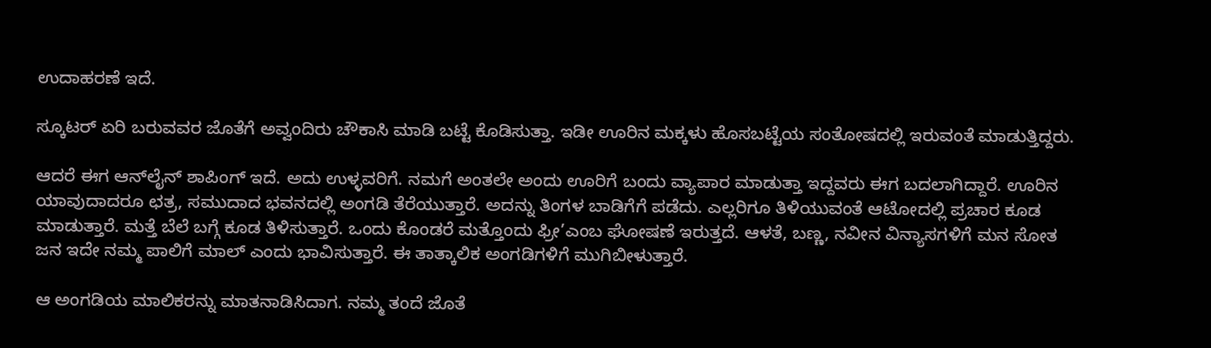ಉದಾಹರಣೆ ಇದೆ.

ಸ್ಕೂಟರ್ ಏರಿ ಬರುವವರ ಜೊತೆಗೆ ಅವ್ವಂದಿರು ಚೌಕಾಸಿ ಮಾಡಿ ಬಟ್ಟೆ ಕೊಡಿಸುತ್ತಾ. ಇಡೀ ಊರಿನ ಮಕ್ಕಳು ಹೊಸಬಟ್ಟೆಯ ಸಂತೋಷದಲ್ಲಿ ಇರುವಂತೆ ಮಾಡುತ್ತಿದ್ದರು.

ಆದರೆ ಈಗ ಆನ್‌ಲೈನ್ ಶಾಪಿಂಗ್ ಇದೆ. ಅದು ಉಳ್ಳವರಿಗೆ. ನಮಗೆ ಅಂತಲೇ ಅಂದು ಊರಿಗೆ ಬಂದು ವ್ಯಾಪಾರ ಮಾಡುತ್ತಾ ಇದ್ದವರು ಈಗ ಬದಲಾಗಿದ್ದಾರೆ. ಊರಿನ ಯಾವುದಾದರೂ ಛತ್ರ, ಸಮುದಾದ ಭವನದಲ್ಲಿ ಅಂಗಡಿ ತೆರೆಯುತ್ತಾರೆ. ಅದನ್ನು ತಿಂಗಳ ಬಾಡಿಗೆಗೆ ಪಡೆದು. ಎಲ್ಲರಿಗೂ ತಿಳಿಯುವಂತೆ ಆಟೋದಲ್ಲಿ ಪ್ರಚಾರ ಕೂಡ ಮಾಡುತ್ತಾರೆ. ಮತ್ತೆ ಬೆಲೆ ಬಗ್ಗೆ ಕೂಡ ತಿಳಿಸುತ್ತಾರೆ. ಒಂದು ಕೊಂಡರೆ ಮತ್ತೊಂದು ಫ್ರೀ’ಎಂಬ ಘೋಷಣೆ ಇರುತ್ತದೆ. ಆಳತೆ, ಬಣ್ಣ, ನವೀನ ವಿನ್ಯಾಸಗಳಿಗೆ ಮನ ಸೋತ ಜನ ಇದೇ ನಮ್ಮ ಪಾಲಿಗೆ ಮಾಲ್ ಎಂದು ಭಾವಿಸುತ್ತಾರೆ. ಈ ತಾತ್ಕಾಲಿಕ ಅಂಗಡಿಗಳಿಗೆ ಮುಗಿಬೀಳುತ್ತಾರೆ.

ಆ ಅಂಗಡಿಯ ಮಾಲಿಕರನ್ನು ಮಾತನಾಡಿಸಿದಾಗ. ನಮ್ಮ ತಂದೆ ಜೊತೆ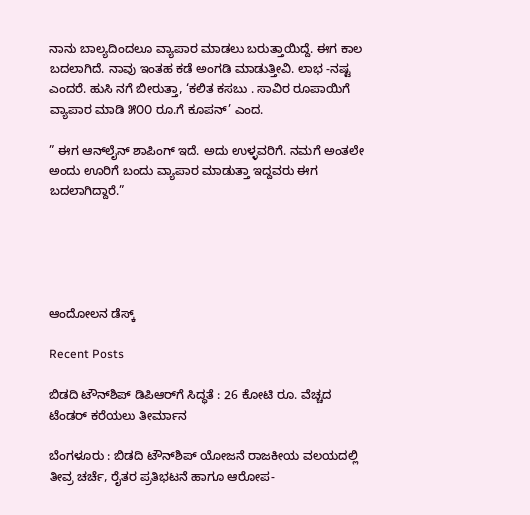ನಾನು ಬಾಲ್ಯದಿಂದಲೂ ವ್ಯಾಪಾರ ಮಾಡಲು ಬರುತ್ತಾಯಿದ್ದೆ. ಈಗ ಕಾಲ ಬದಲಾಗಿದೆ. ನಾವು ಇಂತಹ ಕಡೆ ಅಂಗಡಿ ಮಾಡುತ್ತೀವಿ. ಲಾಭ -ನಷ್ಟ ಎಂದರೆ. ಹುಸಿ ನಗೆ ಬೀರುತ್ತಾ, ‘ಕಲಿತ ಕಸಬು . ಸಾವಿರ ರೂಪಾಯಿಗೆ ವ್ಯಾಪಾರ ಮಾಡಿ ೫೦೦ ರೂ.ಗೆ ಕೂಪನ್’ ಎಂದ.

” ಈಗ ಆನ್‌ಲೈನ್ ಶಾಪಿಂಗ್ ಇದೆ. ಅದು ಉಳ್ಳವರಿಗೆ. ನಮಗೆ ಅಂತಲೇ ಅಂದು ಊರಿಗೆ ಬಂದು ವ್ಯಾಪಾರ ಮಾಡುತ್ತಾ ಇದ್ದವರು ಈಗ ಬದಲಾಗಿದ್ದಾರೆ.”





ಆಂದೋಲನ ಡೆಸ್ಕ್

Recent Posts

ಬಿಡದಿ ಟೌನ್‌ಶಿಪ್‌ ಡಿಪಿಆರ್‌ಗೆ ಸಿದ್ಧತೆ : 26 ಕೋಟಿ ರೂ. ವೆಚ್ಚದ ಟೆಂಡರ್ ಕರೆಯಲು ತೀರ್ಮಾನ

ಬೆಂಗಳೂರು : ಬಿಡದಿ ಟೌನ್‌ಶಿಪ್ ಯೋಜನೆ ರಾಜಕೀಯ ವಲಯದಲ್ಲಿ ತೀವ್ರ ಚರ್ಚೆ, ರೈತರ ಪ್ರತಿಭಟನೆ ಹಾಗೂ ಆರೋಪ-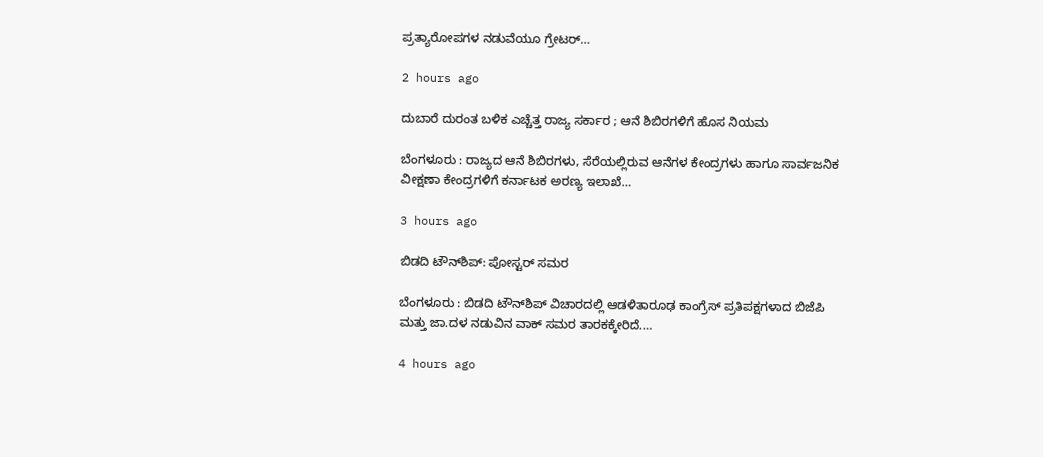ಪ್ರತ್ಯಾರೋಪಗಳ ನಡುವೆಯೂ ಗ್ರೇಟರ್…

2 hours ago

ದುಬಾರೆ ದುರಂತ ಬಳಿಕ ಎಚ್ಚೆತ್ತ ರಾಜ್ಯ ಸರ್ಕಾರ ; ಆನೆ ಶಿಬಿರಗಳಿಗೆ ಹೊಸ ನಿಯಮ

ಬೆಂಗಳೂರು : ರಾಜ್ಯದ ಆನೆ ಶಿಬಿರಗಳು, ಸೆರೆಯಲ್ಲಿರುವ ಆನೆಗಳ ಕೇಂದ್ರಗಳು ಹಾಗೂ ಸಾರ್ವಜನಿಕ ವೀಕ್ಷಣಾ ಕೇಂದ್ರಗಳಿಗೆ ಕರ್ನಾಟಕ ಅರಣ್ಯ ಇಲಾಖೆ…

3 hours ago

ಬಿಡದಿ ಟೌನ್‌ಶಿಪ್: ಪೋಸ್ಟರ್ ಸಮರ

ಬೆಂಗಳೂರು : ಬಿಡದಿ ಟೌನ್‌ಶಿಪ್ ವಿಚಾರದಲ್ಲಿ ಆಡಳಿತಾರೂಢ ಕಾಂಗ್ರೆಸ್ ಪ್ರತಿಪಕ್ಷಗಳಾದ ಬಿಜೆಪಿ ಮತ್ತು ಜಾ.ದಳ ನಡುವಿನ ವಾಕ್ ಸಮರ ತಾರಕಕ್ಕೇರಿದೆ.…

4 hours ago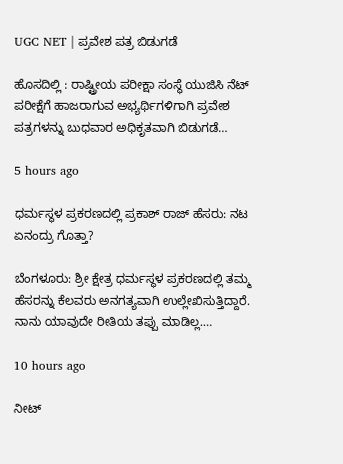UGC NET | ಪ್ರವೇಶ ಪತ್ರ ಬಿಡುಗಡೆ

ಹೊಸದಿಲ್ಲಿ : ರಾಷ್ಟ್ರೀಯ ಪರೀಕ್ಷಾ ಸಂಸ್ಥೆ ಯುಜಿಸಿ ನೆಟ್ ಪರೀಕ್ಷೆಗೆ ಹಾಜರಾಗುವ ಅಭ್ಯರ್ಥಿಗಳಿಗಾಗಿ ಪ್ರವೇಶ ಪತ್ರಗಳನ್ನು ಬುಧವಾರ ಅಧಿಕೃತವಾಗಿ ಬಿಡುಗಡೆ…

5 hours ago

ಧರ್ಮಸ್ಥಳ ಪ್ರಕರಣದಲ್ಲಿ ಪ್ರಕಾಶ್‌ ರಾಜ್‌ ಹೆಸರು: ನಟ ಏನಂದ್ರು ಗೊತ್ತಾ?

ಬೆಂಗಳೂರು: ಶ್ರೀ ಕ್ಷೇತ್ರ ಧರ್ಮಸ್ಥಳ ಪ್ರಕರಣದಲ್ಲಿ ತಮ್ಮ ಹೆಸರನ್ನು ಕೆಲವರು ಅನಗತ್ಯವಾಗಿ ಉಲ್ಲೇಖಿಸುತ್ತಿದ್ದಾರೆ. ನಾನು ಯಾವುದೇ ರೀತಿಯ ತಪ್ಪು ಮಾಡಿಲ್ಲ.…

10 hours ago

ನೀಟ್‌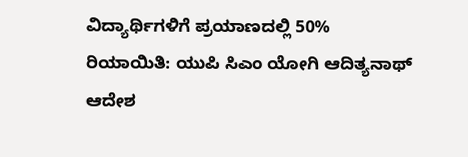ವಿದ್ಯಾರ್ಥಿಗಳಿಗೆ ಪ್ರಯಾಣದಲ್ಲಿ 50% ರಿಯಾಯಿತಿ: ಯುಪಿ ಸಿಎಂ ಯೋಗಿ ಆದಿತ್ಯನಾಥ್‌ ಆದೇಶ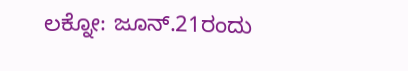ಲಕ್ನೋ: ಜೂನ್.21ರಂದು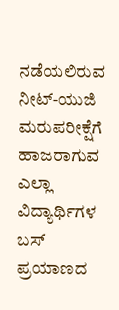ನಡೆಯಲಿರುವ ನೀಟ್-ಯುಜಿ ಮರುಪರೀಕ್ಷೆಗೆ ಹಾಜರಾಗುವ ಎಲ್ಲಾ ವಿದ್ಯಾರ್ಥಿಗಳ ಬಸ್‌ ಪ್ರಯಾಣದ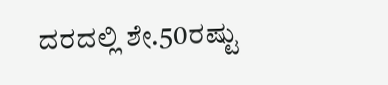ದರದಲ್ಲಿ ಶೇ.50ರಷ್ಟು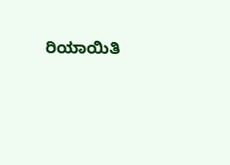ರಿಯಾಯಿತಿ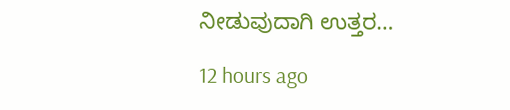ನೀಡುವುದಾಗಿ ಉತ್ತರ…

12 hours ago